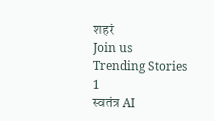शहरं
Join us
Trending Stories
1
स्वतंत्र AI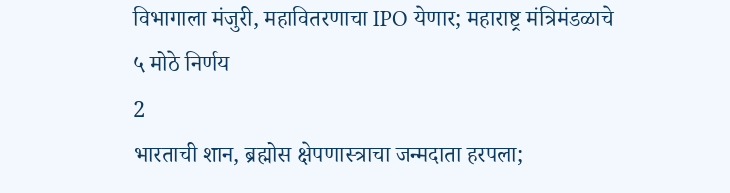विभागाला मंजुरी, महावितरणाचा IPO येणार; महाराष्ट्र मंत्रिमंडळाचे ५ मोठे निर्णय
2
भारताची शान, ब्रह्मोस क्षेपणास्त्राचा जन्मदाता हरपला;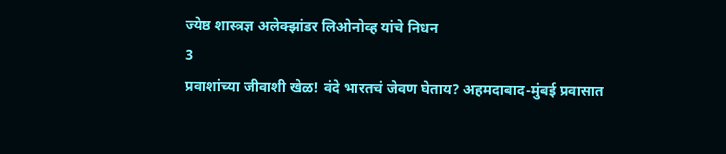ज्येष्ठ शास्त्रज्ञ अलेक्झांडर लिओनोव्ह यांचे निधन
3
प्रवाशांच्या जीवाशी खेळ! वंदे भारतचं जेवण घेताय? अहमदाबाद-मुंबई प्रवासात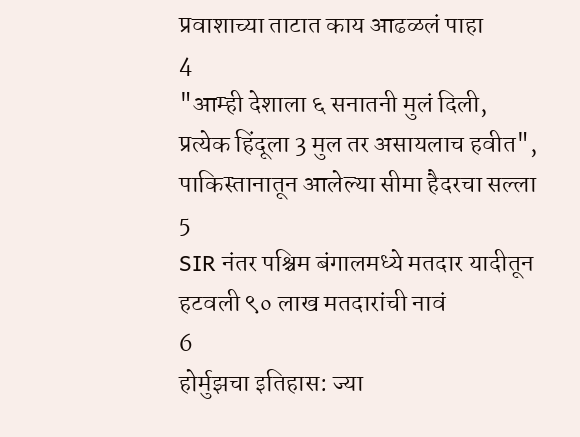प्रवाशाच्या ताटात काय आढळलं पाहा
4
"आम्ही देशाला ६ सनातनी मुलं दिली, प्रत्येक हिंदूला 3 मुल तर असायलाच हवीत", पाकिस्तानातून आलेल्या सीमा हैदरचा सल्ला
5
SIR नंतर पश्चिम बंगालमध्ये मतदार यादीतून हटवली ९० लाख मतदारांची नावं
6
होर्मुझचा इतिहास: ज्या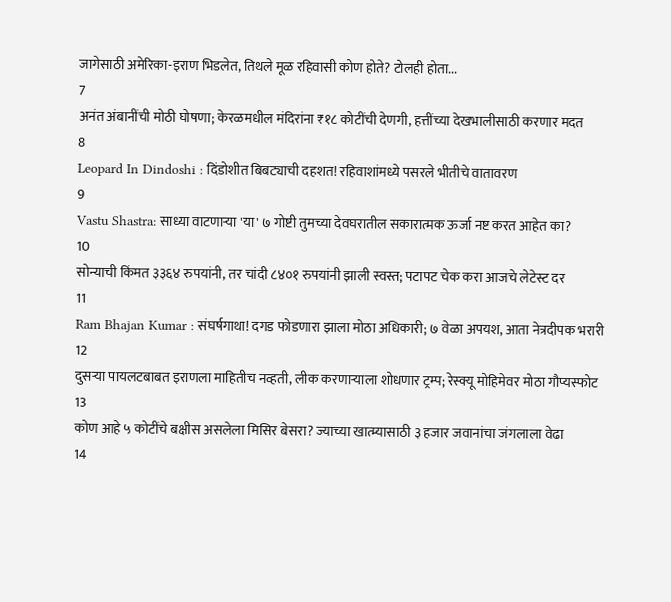जागेसाठी अमेरिका-इराण भिडलेत, तिथले मूळ रहिवासी कोण होते? टोलही होता...
7
अनंत अंबानींची मोठी घोषणा; केरळमधील मंदिरांना ₹१८ कोटींची देणगी, हत्तींच्या देखभालीसाठी करणार मदत
8
Leopard In Dindoshi : दिंडोशीत बिबट्याची दहशत! रहिवाशांमध्ये पसरले भीतीचे वातावरण
9
Vastu Shastra: साध्या वाटणाऱ्या 'या' ७ गोष्टी तुमच्या देवघरातील सकारात्मक ऊर्जा नष्ट करत आहेत का?
10
सोन्याची किंमत ३३६४ रुपयांनी, तर चांदी ८४०१ रुपयांनी झाली स्वस्त; पटापट चेक करा आजचे लेटेस्ट दर
11
Ram Bhajan Kumar : संघर्षगाथा! दगड फोडणारा झाला मोठा अधिकारी; ७ वेळा अपयश, आता नेत्रदीपक भरारी
12
दुसऱ्या पायलटबाबत इराणला माहितीच नव्हती, लीक करणाऱ्याला शोधणार ट्रम्प; रेस्क्यू मोहिमेवर मोठा गौप्यस्फोट
13
कोण आहे ५ कोटींचे बक्षीस असलेला मिसिर बेसरा? ज्याच्या खात्म्यासाठी ३ हजार जवानांचा जंगलाला वेढा
14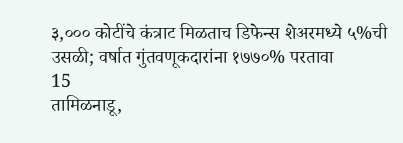३,००० कोटींचे कंत्राट मिळताच डिफेन्स शेअरमध्ये ५%ची उसळी; वर्षात गुंतवणूकदारांना १७७०% परतावा
15
तामिळनाडू,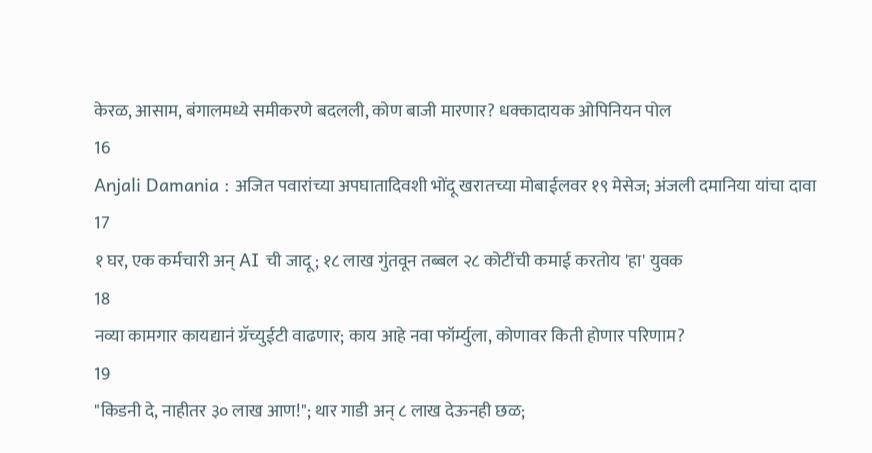केरळ, आसाम, बंगालमध्ये समीकरणे बदलली, कोण बाजी मारणार? धक्कादायक ओपिनियन पोल
16
Anjali Damania : अजित पवारांच्या अपघातादिवशी भोंदू खरातच्या मोबाईलवर १९ मेसेज; अंजली दमानिया यांचा दावा
17
१ घर, एक कर्मचारी अन् AI ची जादू; १८ लाख गुंतवून तब्बल २८ कोटींची कमाई करतोय 'हा' युवक
18
नव्या कामगार कायद्यानं ग्रॅच्युईटी वाढणार; काय आहे नवा फॉर्म्युला, कोणावर किती होणार परिणाम?
19
"किडनी दे, नाहीतर ३० लाख आण!"; थार गाडी अन् ८ लाख देऊनही छळ;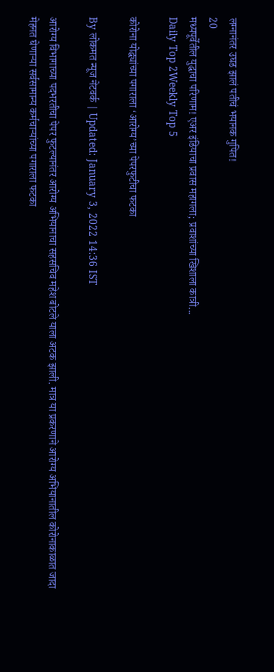लग्नानंतर उघड झालं पतीचं भयानक गुपित!
20
मध्यपूर्वेतील युद्धाचा परिणाम! एअर इंडियाचा प्रवास महागला; प्रवाशांच्या खिशाला कात्री...
Daily Top 2Weekly Top 5

कोरोना योद्ध्यांच्या पगाराला ‘आरोग्य’च्या पेपरफुटीचा फटका

By लोकमत न्यूज नेटवर्क | Updated: January 3, 2022 14:36 IST

आरोग्य विभागाच्या पदभरतीचा पेपर फुटल्यानंतर आरोग्य अभियानाचा सहसचिव महेश बोटले याला अटक झाली. मात्र या प्रकरणाने आरोग्य अभियानातील कोरोनाकाळात जादा मेहनत घेणाऱ्या सर्वसामान्य कर्मचाऱ्यांच्या पगाराला फटका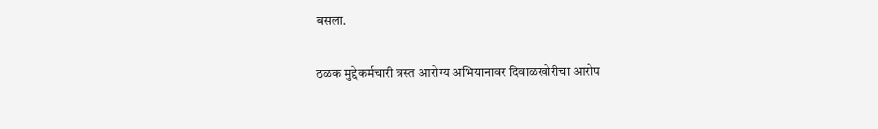बसला.

ठळक मुद्देकर्मचारी त्रस्त आरोग्य अभियानावर दिवाळखोरीचा आरोप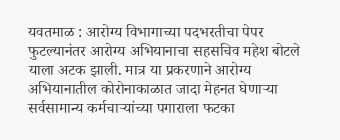यवतमाळ : आरोग्य विभागाच्या पदभरतीचा पेपर फुटल्यानंतर आरोग्य अभियानाचा सहसचिव महेश बोटले याला अटक झाली. मात्र या प्रकरणाने आरोग्य अभियानातील कोरोनाकाळात जादा मेहनत घेणाऱ्या सर्वसामान्य कर्मचाऱ्यांच्या पगाराला फटका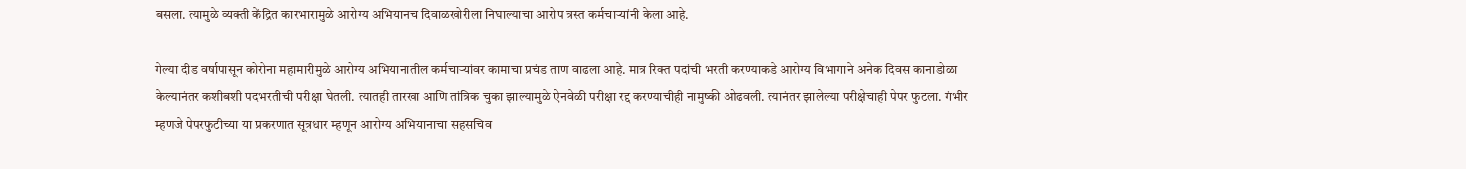बसला. त्यामुळे व्यक्ती केंद्रित कारभारामुळे आरोग्य अभियानच दिवाळखोरीला निघाल्याचा आरोप त्रस्त कर्मचाऱ्यांनी केला आहे.

गेल्या दीड वर्षापासून कोरोना महामारीमुळे आरोग्य अभियानातील कर्मचाऱ्यांवर कामाचा प्रचंड ताण वाढला आहे. मात्र रिक्त पदांची भरती करण्याकडे आरोग्य विभागाने अनेक दिवस कानाडोळा केल्यानंतर कशीबशी पदभरतीची परीक्षा घेतली. त्यातही तारखा आणि तांत्रिक चुका झाल्यामुळे ऐनवेळी परीक्षा रद्द करण्याचीही नामुष्की ओढवली. त्यानंतर झालेल्या परीक्षेचाही पेपर फुटला. गंभीर म्हणजे पेपरफुटीच्या या प्रकरणात सूत्रधार म्हणून आरोग्य अभियानाचा सहसचिव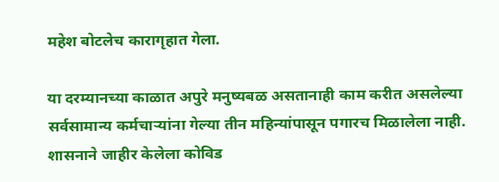महेश बोटलेच कारागृहात गेला.

या दरम्यानच्या काळात अपुरे मनुष्यबळ असतानाही काम करीत असलेल्या सर्वसामान्य कर्मचाऱ्यांना गेल्या तीन महिन्यांपासून पगारच मिळालेला नाही. शासनाने जाहीर केलेला कोविड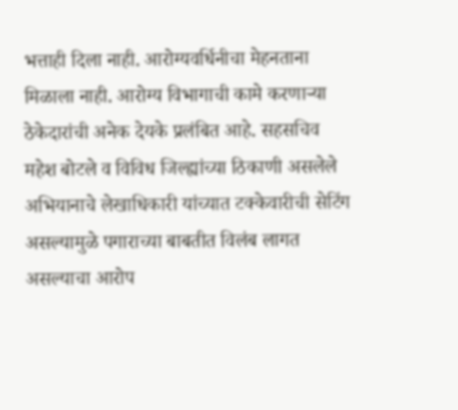भत्ताही दिला नाही. आरोग्यवर्धिनीचा मेहनताना मिळाला नाही. आरोग्य विभागाची कामे करणाऱ्या ठेकेदारांची अनेक देयके प्रलंबित आहे. सहसचिव महेश बोटले व विविध जिल्ह्यांच्या ठिकाणी असलेले अभियानाचे लेखाधिकारी यांच्यात टक्केवारीची सेटिंग असल्यामुळे पगाराच्या बाबतीत विलंब लागत असल्याचा आरोप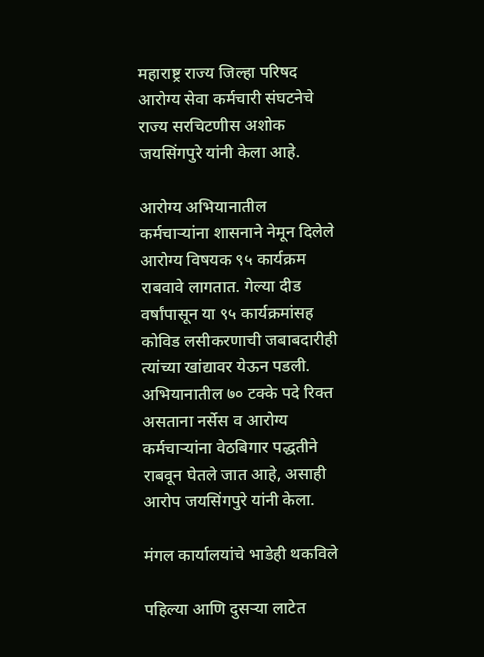महाराष्ट्र राज्य जिल्हा परिषद आरोग्य सेवा कर्मचारी संघटनेचे राज्य सरचिटणीस अशोक जयसिंगपुरे यांनी केला आहे.

आरोग्य अभियानातील कर्मचाऱ्यांना शासनाने नेमून दिलेले आरोग्य विषयक ९५ कार्यक्रम राबवावे लागतात. गेल्या दीड वर्षांपासून या ९५ कार्यक्रमांसह कोविड लसीकरणाची जबाबदारीही त्यांच्या खांद्यावर येऊन पडली. अभियानातील ७० टक्के पदे रिक्त असताना नर्सेस व आरोग्य कर्मचाऱ्यांना वेठबिगार पद्धतीने राबवून घेतले जात आहे, असाही आरोप जयसिंगपुरे यांनी केला.

मंगल कार्यालयांचे भाडेही थकविले

पहिल्या आणि दुसऱ्या लाटेत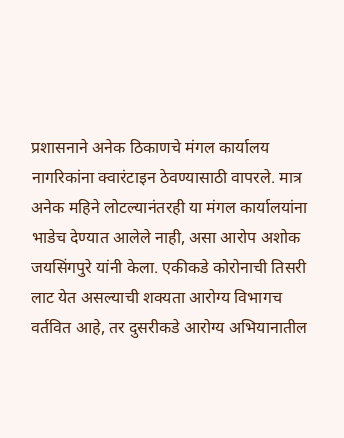प्रशासनाने अनेक ठिकाणचे मंगल कार्यालय नागरिकांना क्वारंटाइन ठेवण्यासाठी वापरले. मात्र अनेक महिने लोटल्यानंतरही या मंगल कार्यालयांना भाडेच देण्यात आलेले नाही, असा आरोप अशोक जयसिंगपुरे यांनी केला. एकीकडे कोरोनाची तिसरी लाट येत असल्याची शक्यता आरोग्य विभागच वर्तवित आहे, तर दुसरीकडे आरोग्य अभियानातील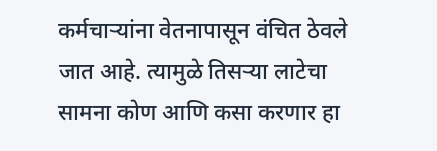कर्मचाऱ्यांना वेतनापासून वंचित ठेवले जात आहे. त्यामुळे तिसऱ्या लाटेचा सामना कोण आणि कसा करणार हा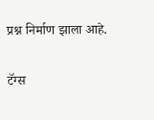प्रश्न निर्माण झाला आहे.

टॅग्स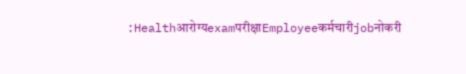:Healthआरोग्यexamपरीक्षाEmployeeकर्मचारीjobनोकरी